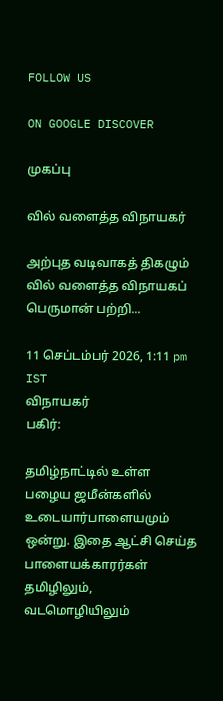FOLLOW US

ON GOOGLE DISCOVER

முகப்பு

வில் வளைத்த விநாயகர்

அற்புத வடிவாகத் திகழும் வில் வளைத்த விநாயகப் பெருமான் பற்றி...

11 செப்டம்பர் 2026, 1:11 pm IST
விநாயகர்
பகிர்:

தமிழ்நாட்டில் உள்ள பழைய ஜமீன்களில் உடையார்பாளையமும் ஒன்று. இதை ஆட்சி செய்த பாளையக்காரர்கள் தமிழிலும், வடமொழியிலும்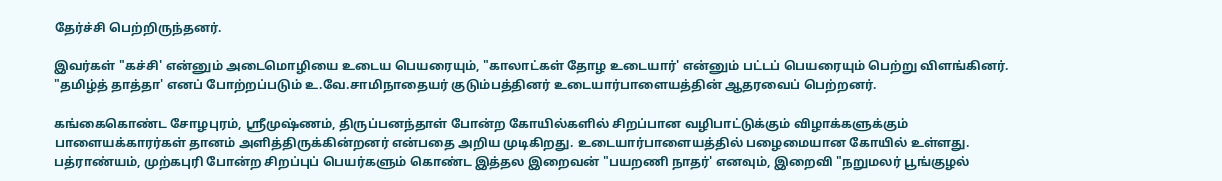தேர்ச்சி பெற்றிருந்தனர்.

இவர்கள் "கச்சி' என்னும் அடைமொழியை உடைய பெயரையும், "காலாட்கள் தோழ உடையார்' என்னும் பட்டப் பெயரையும் பெற்று விளங்கினர். "தமிழ்த் தாத்தா' எனப் போற்றப்படும் உ.வே.சாமிநாதையர் குடும்பத்தினர் உடையார்பாளையத்தின் ஆதரவைப் பெற்றனர்.

கங்கைகொண்ட சோழபுரம், ஸ்ரீமுஷ்ணம், திருப்பனந்தாள் போன்ற கோயில்களில் சிறப்பான வழிபாட்டுக்கும் விழாக்களுக்கும் பாளையக்காரர்கள் தானம் அளித்திருக்கின்றனர் என்பதை அறிய முடிகிறது. உடையார்பாளையத்தில் பழைமையான கோயில் உள்ளது. பத்ராண்யம், முற்கபுரி போன்ற சிறப்புப் பெயர்களும் கொண்ட இத்தல இறைவன் "பயறணி நாதர்' எனவும், இறைவி "நறுமலர் பூங்குழல்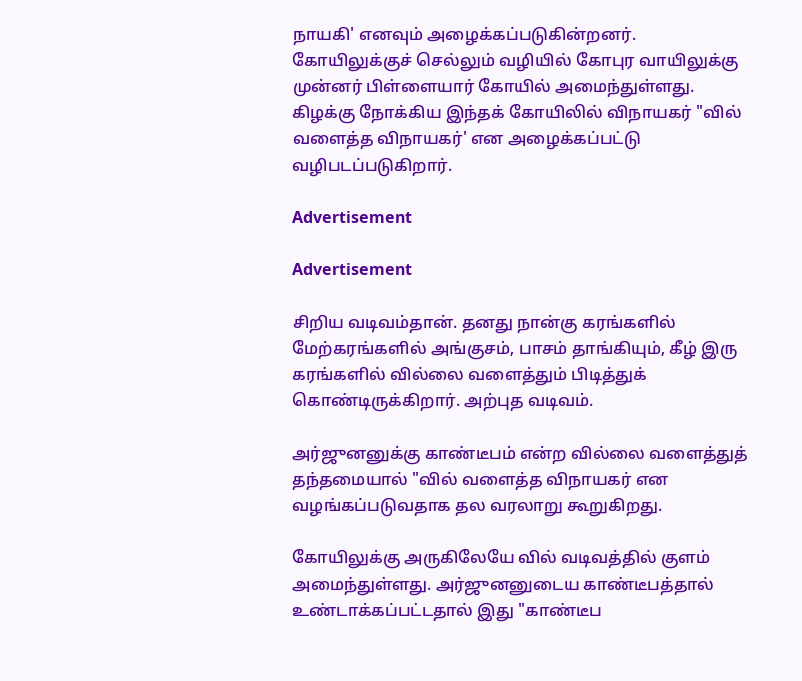நாயகி' எனவும் அழைக்கப்படுகின்றனர். கோயிலுக்குச் செல்லும் வழியில் கோபுர வாயிலுக்கு முன்னர் பிள்ளையார் கோயில் அமைந்துள்ளது. கிழக்கு நோக்கிய இந்தக் கோயிலில் விநாயகர் "வில் வளைத்த விநாயகர்' என அழைக்கப்பட்டு வழிபடப்படுகிறார்.

Advertisement

Advertisement

சிறிய வடிவம்தான். தனது நான்கு கரங்களில் மேற்கரங்களில் அங்குசம், பாசம் தாங்கியும், கீழ் இரு கரங்களில் வில்லை வளைத்தும் பிடித்துக் கொண்டிருக்கிறார். அற்புத வடிவம்.

அர்ஜுனனுக்கு காண்டீபம் என்ற வில்லை வளைத்துத் தந்தமையால் "வில் வளைத்த விநாயகர் என வழங்கப்படுவதாக தல வரலாறு கூறுகிறது.

கோயிலுக்கு அருகிலேயே வில் வடிவத்தில் குளம் அமைந்துள்ளது. அர்ஜுனனுடைய காண்டீபத்தால் உண்டாக்கப்பட்டதால் இது "காண்டீப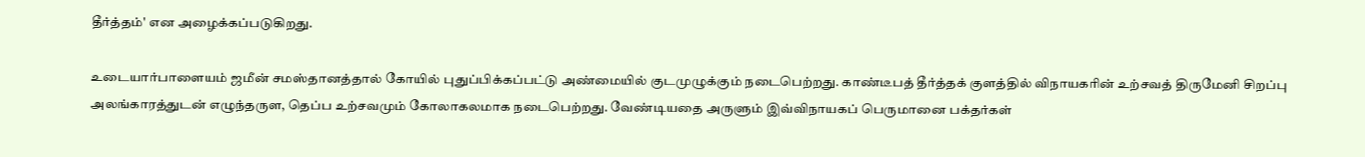தீர்த்தம்' என அழைக்கப்படுகிறது.

உடையார்பாளையம் ஜமீன் சமஸ்தானத்தால் கோயில் புதுப்பிக்கப்பட்டு அண்மையில் குடமுழுக்கும் நடைபெற்றது. காண்டீபத் தீர்த்தக் குளத்தில் விநாயகரின் உற்சவத் திருமேனி சிறப்பு அலங்காரத்துடன் எழுந்தருள, தெப்ப உற்சவமும் கோலாகலமாக நடைபெற்றது. வேண்டியதை அருளும் இவ்விநாயகப் பெருமானை பக்தர்கள்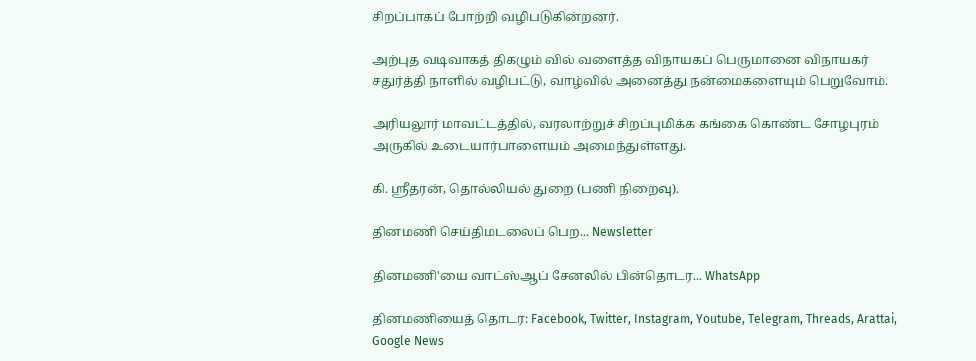சிறப்பாகப் போற்றி வழிபடுகின்றனர்.

அற்புத வடிவாகத் திகழும் வில் வளைத்த விநாயகப் பெருமானை விநாயகர் சதுர்த்தி நாளில் வழிபட்டு, வாழ்வில் அனைத்து நன்மைகளையும் பெறுவோம்.

அரியலூர் மாவட்டத்தில், வரலாற்றுச் சிறப்புமிக்க கங்கை கொண்ட சோழபுரம் அருகில் உடையார்பாளையம் அமைந்துள்ளது.

கி. ஸ்ரீதரன், தொல்லியல் துறை (பணி நிறைவு).

தினமணி செய்திமடலைப் பெற... Newsletter

தினமணி'யை வாட்ஸ்ஆப் சேனலில் பின்தொடர... WhatsApp

தினமணியைத் தொடர: Facebook, Twitter, Instagram, Youtube, Telegram, Threads, Arattai, Google News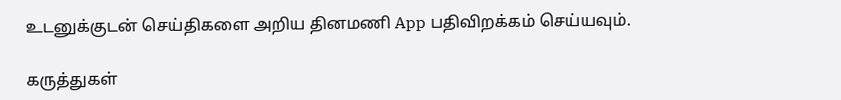உடனுக்குடன் செய்திகளை அறிய தினமணி App பதிவிறக்கம் செய்யவும்.

கருத்துகள்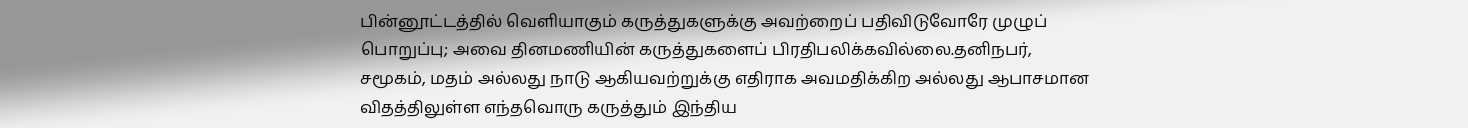பின்னூட்டத்தில் வெளியாகும் கருத்துகளுக்கு அவற்றைப் பதிவிடுவோரே முழுப் பொறுப்பு; அவை தினமணியின் கருத்துகளைப் பிரதிபலிக்கவில்லை.தனிநபர், சமூகம், மதம் அல்லது நாடு ஆகியவற்றுக்கு எதிராக அவமதிக்கிற அல்லது ஆபாசமான விதத்திலுள்ள எந்தவொரு கருத்தும் இந்திய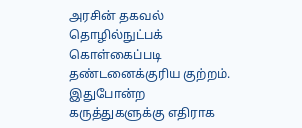அரசின் தகவல் தொழில்நுட்பக் கொள்கைப்படி தண்டனைக்குரிய குற்றம். இதுபோன்ற கருத்துகளுக்கு எதிராக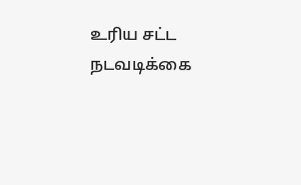உரிய சட்ட நடவடிக்கை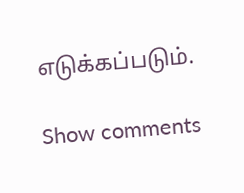எடுக்கப்படும்.

Show comments